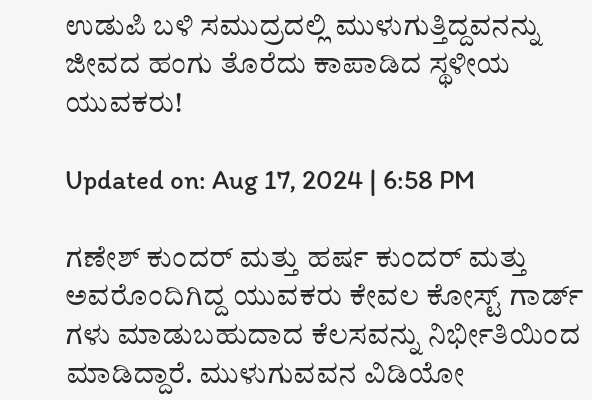ಉಡುಪಿ ಬಳಿ ಸಮುದ್ರದಲ್ಲಿ ಮುಳುಗುತ್ತಿದ್ದವನನ್ನು ಜೀವದ ಹಂಗು ತೊರೆದು ಕಾಪಾಡಿದ ಸ್ಥಳೀಯ ಯುವಕರು!

Updated on: Aug 17, 2024 | 6:58 PM

ಗಣೇಶ್ ಕುಂದರ್ ಮತ್ತು ಹರ್ಷ ಕುಂದರ್ ಮತ್ತು ಅವರೊಂದಿಗಿದ್ದ ಯುವಕರು ಕೇವಲ ಕೋಸ್ಟ್ ಗಾರ್ಡ್ ಗಳು ಮಾಡುಬಹುದಾದ ಕೆಲಸವನ್ನು ನಿರ್ಭೀತಿಯಿಂದ ಮಾಡಿದ್ದಾರೆ. ಮುಳುಗುವವನ ವಿಡಿಯೋ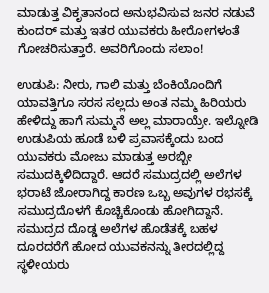ಮಾಡುತ್ತ ವಿಕೃತಾನಂದ ಅನುಭವಿಸುವ ಜನರ ನಡುವೆ ಕುಂದರ್ ಮತ್ತು ಇತರ ಯುವಕರು ಹೀರೋಗಳಂತೆ ಗೋಚರಿಸುತ್ತಾರೆ. ಅವರಿಗೊಂದು ಸಲಾಂ!

ಉಡುಪಿ: ನೀರು, ಗಾಲಿ ಮತ್ತು ಬೆಂಕಿಯೊಂದಿಗೆ ಯಾವತ್ತಿಗೂ ಸರಸ ಸಲ್ಲದು ಅಂತ ನಮ್ಮ ಹಿರಿಯರು ಹೇಳಿದ್ದು ಹಾಗೆ ಸುಮ್ಮನೆ ಅಲ್ಲ ಮಾರಾಯ್ರೇ. ಇಲ್ನೋಡಿ ಉಡುಪಿಯ ಹೂಡೆ ಬಳಿ ಪ್ರವಾಸಕ್ಕೆಂದು ಬಂದ ಯುವಕರು ಮೋಜು ಮಾಡುತ್ತ ಅರಬ್ಬೀ ಸಮುದಕ್ಕಿಳಿದಿದ್ದಾರೆ. ಆದರೆ ಸಮುದ್ರದಲ್ಲಿ ಅಲೆಗಳ ಭರಾಟೆ ಜೋರಾಗಿದ್ದ ಕಾರಣ ಒಬ್ಬ ಅವುಗಳ ರಭಸಕ್ಕೆ ಸಮುದ್ರದೊಳಗೆ ಕೊಚ್ಚಿಕೊಂಡು ಹೋಗಿದ್ದಾನೆ. ಸಮುದ್ರದ ದೊಡ್ಡ ಅಲೆಗಳ ಹೊಡೆತಕ್ಕೆ ಬಹಳ ದೂರದರೆಗೆ ಹೋದ ಯುವಕನನ್ನು ತೀರದಲ್ಲಿದ್ದ ಸ್ಥಳೀಯರು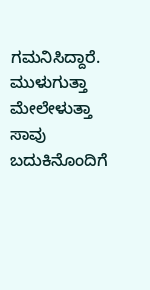ಗಮನಿಸಿದ್ದಾರೆ. ಮುಳುಗುತ್ತಾ ಮೇಲೇಳುತ್ತಾ ಸಾವು ಬದುಕಿನೊಂದಿಗೆ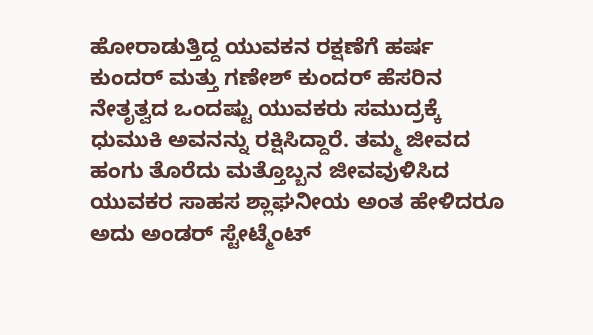ಹೋರಾಡುತ್ತಿದ್ದ ಯುವಕನ ರಕ್ಷಣೆಗೆ ಹರ್ಷ ಕುಂದರ್ ಮತ್ತು ಗಣೇಶ್ ಕುಂದರ್ ಹೆಸರಿನ ನೇತೃತ್ವದ ಒಂದಷ್ಟು ಯುವಕರು ಸಮುದ್ರಕ್ಕೆ ಧುಮುಕಿ ಅವನನ್ನು ರಕ್ಷಿಸಿದ್ದಾರೆ. ತಮ್ಮ ಜೀವದ ಹಂಗು ತೊರೆದು ಮತ್ತೊಬ್ಬನ ಜೀವವುಳಿಸಿದ ಯುವಕರ ಸಾಹಸ ಶ್ಲಾಘನೀಯ ಅಂತ ಹೇಳಿದರೂ ಅದು ಅಂಡರ್ ಸ್ಟೇಟ್ಮೆಂಟ್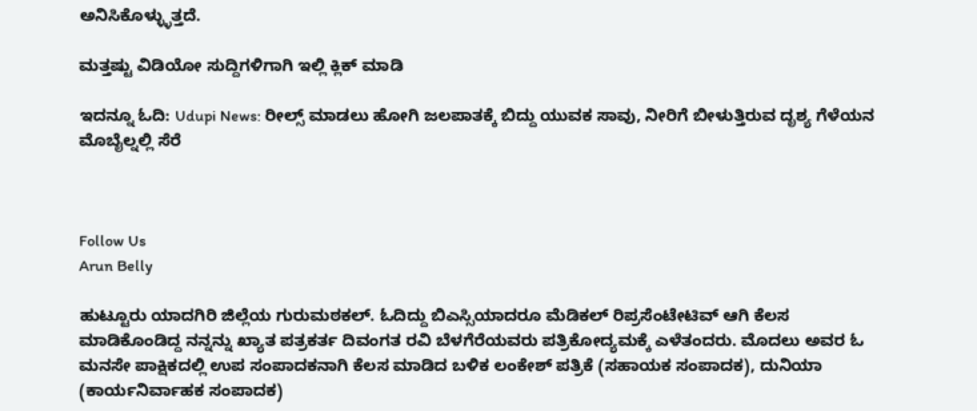ಅನಿಸಿಕೊಳ್ಳ್ಳುತ್ತದೆ.

ಮತ್ತಷ್ಟು ವಿಡಿಯೋ ಸುದ್ದಿಗಳಿಗಾಗಿ ಇಲ್ಲಿ ಕ್ಲಿಕ್ ಮಾಡಿ

ಇದನ್ನೂ ಓದಿ: Udupi News: ರೀಲ್ಸ್ ಮಾಡಲು ಹೋಗಿ ಜಲಪಾತಕ್ಕೆ ಬಿದ್ದು ಯುವಕ ಸಾವು, ನೀರಿಗೆ ಬೀಳುತ್ತಿರುವ ದೃಶ್ಯ ಗೆಳೆಯನ ಮೊಬೈಲ್ನಲ್ಲಿ ಸೆರೆ



Follow Us
Arun Belly

ಹುಟ್ಟೂರು ಯಾದಗಿರಿ ಜಿಲ್ಲೆಯ ಗುರುಮಠಕಲ್. ಓದಿದ್ದು ಬಿಎಸ್ಸಿಯಾದರೂ ಮೆಡಿಕಲ್ ರಿಪ್ರಸೆಂಟೇಟಿವ್ ಆಗಿ ಕೆಲಸ ಮಾಡಿಕೊಂಡಿದ್ದ ನನ್ನನ್ನು ಖ್ಯಾತ ಪತ್ರಕರ್ತ ದಿವಂಗತ ರವಿ ಬೆಳಗೆರೆಯವರು ಪತ್ರಿಕೋದ್ಯಮಕ್ಕೆ ಎಳೆತಂದರು. ಮೊದಲು ಅವರ ಓ ಮನಸೇ ಪಾಕ್ಷಿಕದಲ್ಲಿ ಉಪ ಸಂಪಾದಕನಾಗಿ ಕೆಲಸ ಮಾಡಿದ ಬಳಿಕ ಲಂಕೇಶ್ ಪತ್ರಿಕೆ (ಸಹಾಯಕ ಸಂಪಾದಕ), ದುನಿಯಾ (ಕಾರ್ಯನಿರ್ವಾಹಕ ಸಂಪಾದಕ)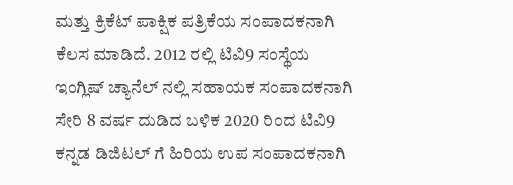ಮತ್ತು ಕ್ರಿಕೆಟ್ ಪಾಕ್ಷಿಕ ಪತ್ರಿಕೆಯ ಸಂಪಾದಕನಾಗಿ ಕೆಲಸ ಮಾಡಿದೆ. 2012 ರಲ್ಲಿ ಟಿವಿ9 ಸಂಸ್ಥೆಯ ಇಂಗ್ಲಿಷ್ ಚ್ಯಾನೆಲ್ ನಲ್ಲಿ ಸಹಾಯಕ ಸಂಪಾದಕನಾಗಿ ಸೇರಿ 8 ವರ್ಷ ದುಡಿದ ಬಳಿಕ 2020 ರಿಂದ ಟಿವಿ9 ಕನ್ನಡ ಡಿಜಿಟಲ್ ಗೆ ಹಿರಿಯ ಉಪ ಸಂಪಾದಕನಾಗಿ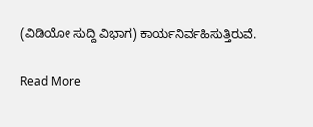(ವಿಡಿಯೋ ಸುದ್ದಿ ವಿಭಾಗ) ಕಾರ್ಯನಿರ್ವಹಿಸುತ್ತಿರುವೆ.

Read More